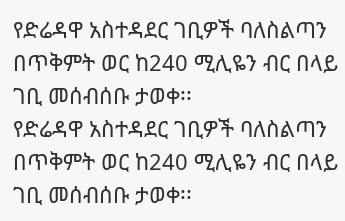የድሬዳዋ አስተዳደር ገቢዎች ባለስልጣን በጥቅምት ወር ከ240 ሚሊዬን ብር በላይ ገቢ መሰብሰቡ ታወቀ፡፡
የድሬዳዋ አስተዳደር ገቢዎች ባለስልጣን በጥቅምት ወር ከ240 ሚሊዬን ብር በላይ ገቢ መሰብሰቡ ታወቀ፡፡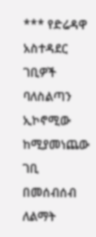*** የድሬዳዋ አስተዳደር ገቢዎች ባለስልጣን ኢኮኖሚው ከሚያመነጨው ገቢ በመሰብሰብ ለልማት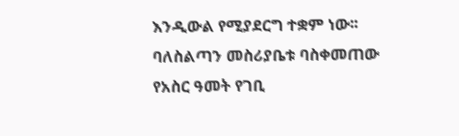እንዲውል የሚያደርግ ተቋም ነው፡፡ ባለስልጣን መስሪያቤቱ ባስቀመጠው የአስር ዓመት የገቢ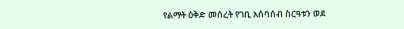የልማት ዕቅድ መሰረት የገቢ አሰባሰብ ስርዓቱን ወደ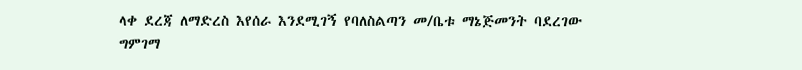ላቀ ደረጃ ለማድረስ እየሰራ እንደሚገኝ የባለስልጣን መ/ቤቱ ማኔጅመንት ባደረገው ግምገማ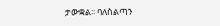ታውቋል፡፡ ባለስልጣን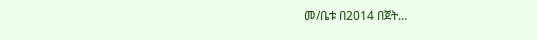መ/ቤቱ በ2014 በጀት…